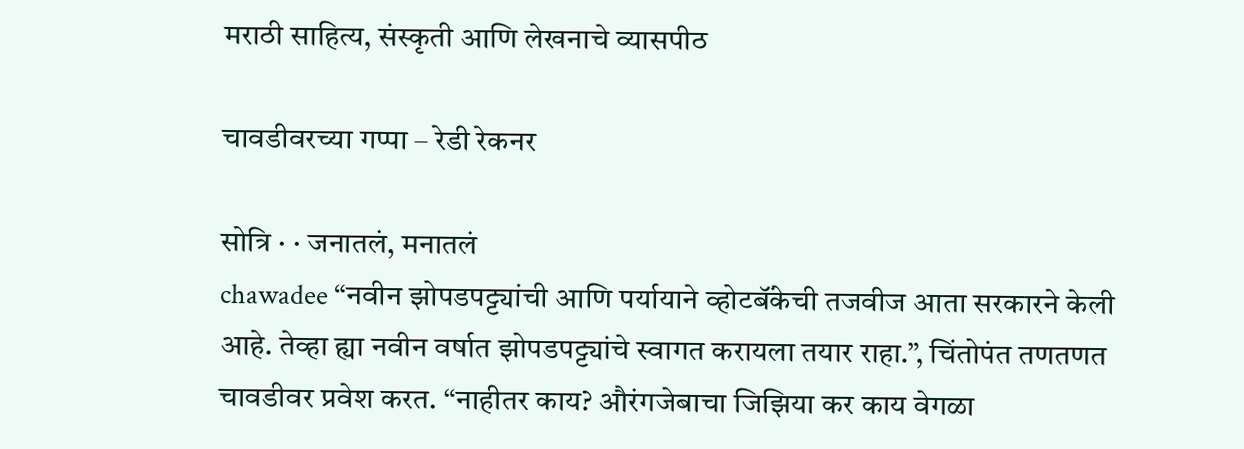मराठी साहित्य, संस्कृती आणि लेखनाचे व्यासपीठ

चावडीवरच्या गप्पा – रेडी रेकनर

सोत्रि · · जनातलं, मनातलं
chawadee “नवीन झोपडपट्ट्यांची आणि पर्यायाने व्होटबॅंकेची तजवीज आता सरकारने केली आहे. तेव्हा ह्या नवीन वर्षात झोपडपट्ट्यांचे स्वागत करायला तयार राहा.”, चिंतोपंत तणतणत चावडीवर प्रवेश करत. “नाहीतर काय? औरंगजेबाचा जिझिया कर काय वेगळा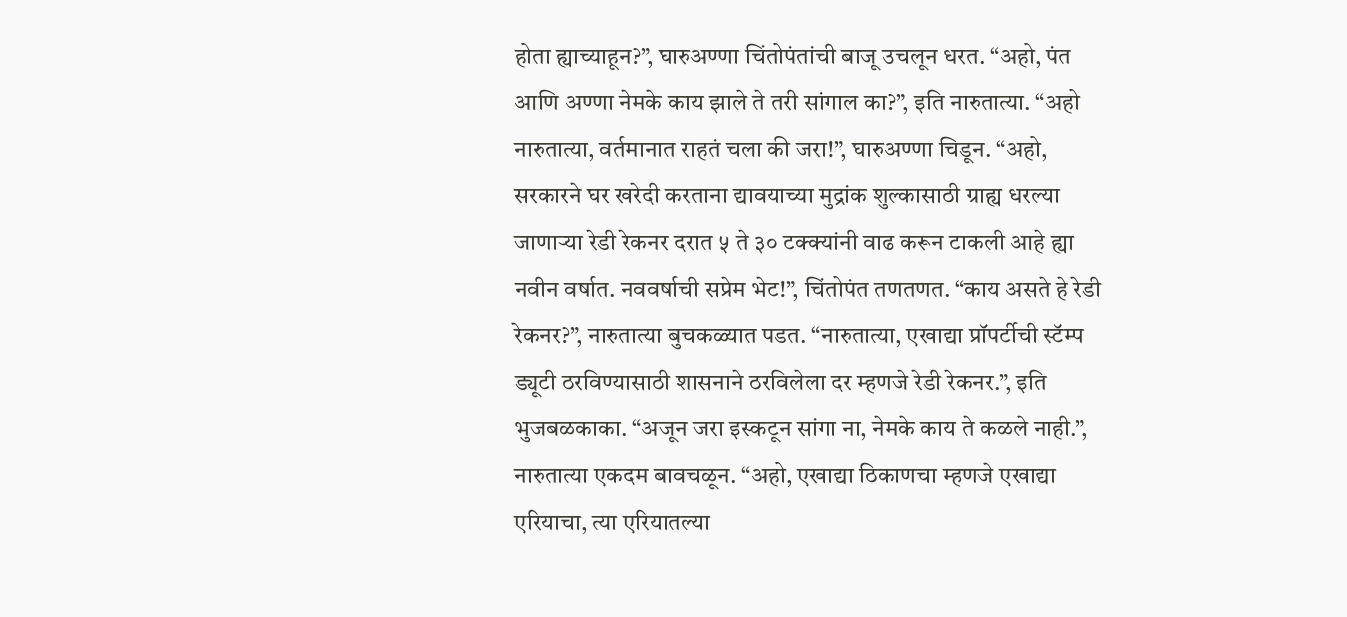होता ह्याच्याहून?”, घारुअण्णा चिंतोपंतांची बाजू उचलून धरत. “अहो, पंत आणि अण्णा नेमके काय झाले ते तरी सांगाल का?”, इति नारुतात्या. “अहो नारुतात्या, वर्तमानात राहतं चला की जरा!”, घारुअण्णा चिडून. “अहो, सरकारने घर खरेदी करताना द्यावयाच्या मुद्रांक शुल्कासाठी ग्राह्य धरल्या जाणार्‍या रेडी रेकनर दरात ५ ते ३० टक्क्यांनी वाढ करून टाकली आहे ह्या नवीन वर्षात. नववर्षाची सप्रेम भेट!”, चिंतोपंत तणतणत. “काय असते हे रेडी रेकनर?”, नारुतात्या बुचकळ्यात पडत. “नारुतात्या, एखाद्या प्रॉपर्टीची स्टॅम्प ड्यूटी ठरविण्यासाठी शासनाने ठरविलेला दर म्हणजे रेडी रेकनर.”, इति भुजबळकाका. “अजून जरा इस्कटून सांगा ना, नेमके काय ते कळले नाही.”, नारुतात्या एकदम बावचळून. “अहो, एखाद्या ठिकाणचा म्हणजे एखाद्या एरियाचा, त्या एरियातल्या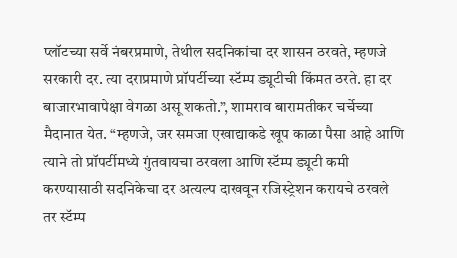प्लॉटच्या सर्वे नंबरप्रमाणे, तेथील सदनिकांचा दर शासन ठरवते, म्हणजे सरकारी दर. त्या दराप्रमाणे प्रॉपर्टीच्या स्टॅम्प ड्यूटीची किंमत ठरते. हा दर बाजारभावापेक्षा वेगळा असू शकतो.”, शामराव बारामतीकर चर्चेच्या मैदानात येत. “म्हणजे, जर समजा एखाद्याकडे खूप काळा पैसा आहे आणि त्याने तो प्रॉपर्टीमध्ये गुंतवायचा ठरवला आणि स्टॅम्प ड्यूटी कमी करण्यासाठी सदनिकेचा दर अत्यल्प दाखवून रजिस्ट्रेशन करायचे ठरवले तर स्टॅम्प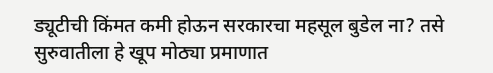ड्यूटीची किंमत कमी होऊन सरकारचा महसूल बुडेल ना? तसे सुरुवातीला हे खूप मोठ्या प्रमाणात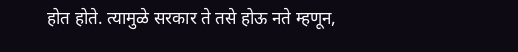होत होते. त्यामुळे सरकार ते तसे होऊ नते म्हणून,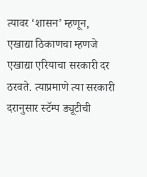त्यावर ‘शासन’ म्हणून, एखाद्या ठिकाणचा म्हणजे एखाद्या एरियाचा सरकारी दर ठरवते. त्याप्रमाणे त्या सरकारी दरानुसार स्टॅम्प ड्यूटीची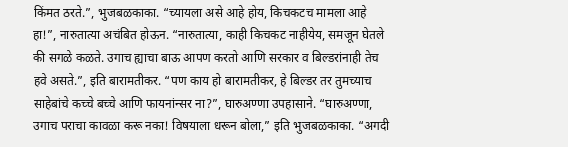किंमत ठरते.”, भुजबळकाका. “च्यायला असे आहे होय, किचकटच मामला आहे हा!”, नारुतात्या अचंबित होऊन. “नारुतात्या, काही किचकट नाहीयेय, समजून घेतले की सगळे कळते. उगाच ह्याचा बाऊ आपण करतो आणि सरकार व बिल्डरांनाही तेच हवे असते.”, इति बारामतीकर. “पण काय हो बारामतीकर, हे बिल्डर तर तुमच्याच साहेबांचे कच्चे बच्चे आणि फायनांन्सर ना?”, घारुअण्णा उपहासाने. “घारुअण्णा, उगाच पराचा कावळा करू नका! विषयाला धरून बोला,” इति भुजबळकाका. “अगदी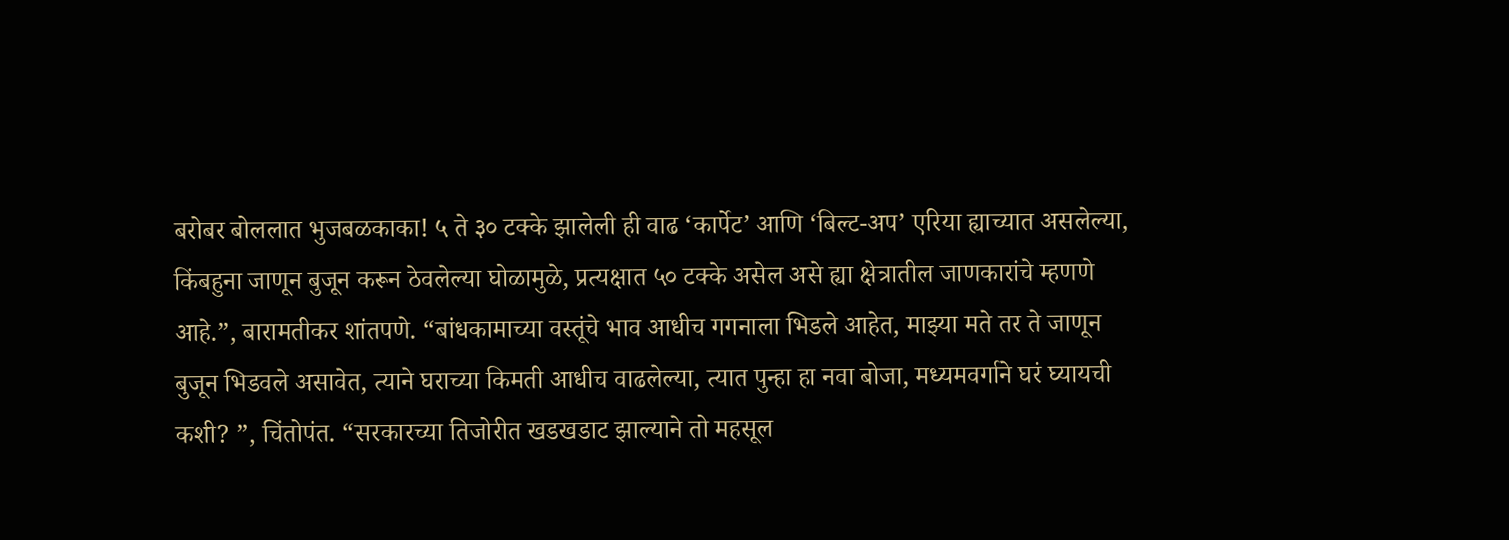बरोबर बोललात भुजबळकाका! ५ ते ३० टक्के झालेली ही वाढ ‘कार्पेट’ आणि ‘बिल्ट-अप’ एरिया ह्याच्यात असलेल्या, किंबहुना जाणून बुजून करून ठेवलेल्या घोळामुळे, प्रत्यक्षात ५० टक्के असेल असे ह्या क्षेत्रातील जाणकारांचे म्हणणे आहे.”, बारामतीकर शांतपणे. “बांधकामाच्या वस्तूंचे भाव आधीच गगनाला भिडले आहेत, माझ्या मते तर ते जाणून बुजून भिडवले असावेत, त्याने घराच्या किमती आधीच वाढलेल्या, त्यात पुन्हा हा नवा बोजा, मध्यमवर्गाने घरं घ्यायची कशी? ”, चिंतोपंत. “सरकारच्या तिजोरीत खडखडाट झाल्याने तो महसूल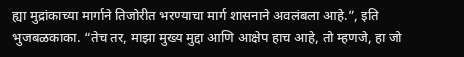ह्या मुद्रांकाच्या मार्गाने तिजोरीत भरण्याचा मार्ग शासनाने अवलंबला आहे.”, इति भुजबळकाका. “तेच तर, माझा मुख्य मुद्दा आणि आक्षेप हाच आहे, तो म्हणजे, हा जो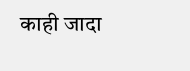काही जादा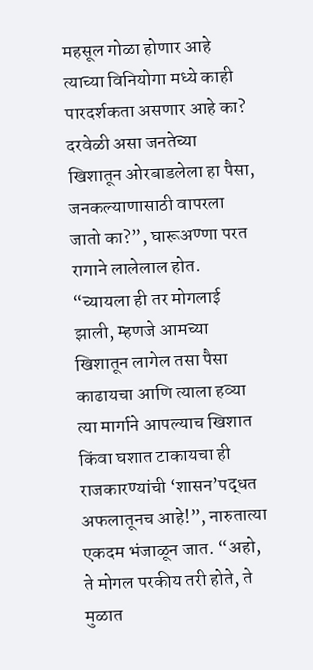महसूल गोळा होणार आहे त्याच्या विनियोगा मध्ये काही पारदर्शकता असणार आहे का? दरवेळी असा जनतेच्या खिशातून ओरबाडलेला हा पैसा, जनकल्याणासाठी वापरला जातो का?”, घारूअण्णा परत रागाने लालेलाल होत. “च्यायला ही तर मोगलाई झाली, म्हणजे आमच्या खिशातून लागेल तसा पैसा काढायचा आणि त्याला हव्या त्या मार्गाने आपल्याच खिशात किंवा घशात टाकायचा ही राजकारण्यांची ‘शासन’पद्धत अफलातूनच आहे!”, नारुतात्या एकदम भंजाळून जात. “अहो, ते मोगल परकीय तरी होते, ते मुळात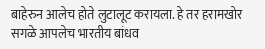बाहेरुन आलेच होते लुटालूट करायला. हे तर हरामखोर सगळे आपलेच भारतीय बांधव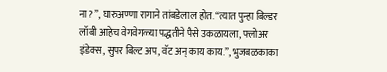ना? ”, घारुअण्णा रागाने तांबडेलाल होत. “त्यात पुन्हा बिल्डर लॉबी आहेच वेगवेगळ्या पद्धतीने पैसे उकळायला, फ्लोअर इंडेक्स, सुपर बिल्ट अप, वॅट अन् काय काय.”, भुजबळकाका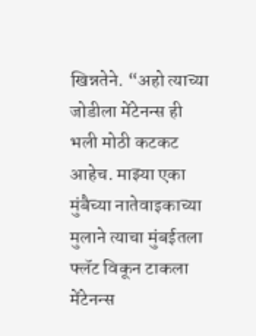खिन्नतेने. “अहो त्याच्या जोडीला मेंटेनन्स ही भली मोठी कटकट आहेच. माझ्या एका मुंबैच्या नातेवाइकाच्या मुलाने त्याचा मुंबईतला फ्लॅट विकून टाकला मेंटेनन्स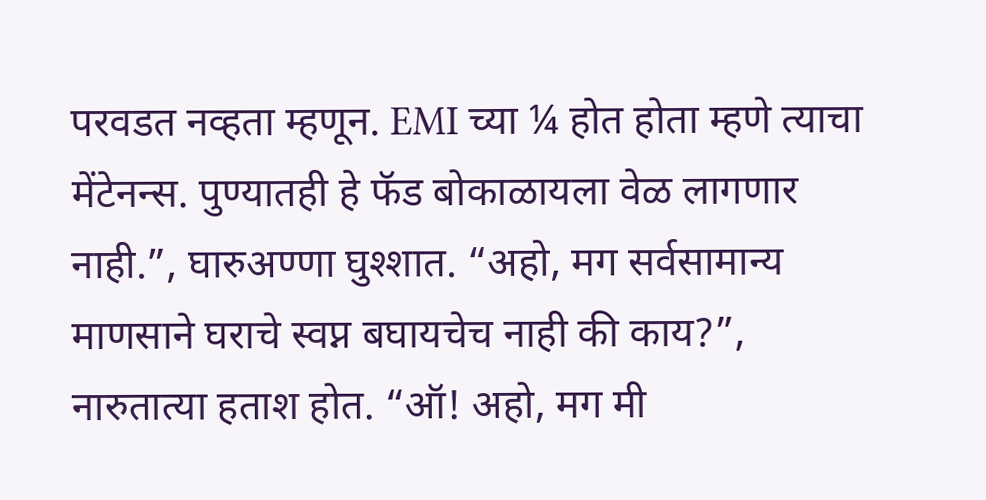परवडत नव्हता म्हणून. EMI च्या ¼ होत होता म्हणे त्याचा मेंटेनन्स. पुण्यातही हे फॅड बोकाळायला वेळ लागणार नाही.”, घारुअण्णा घुश्शात. “अहो, मग सर्वसामान्य माणसाने घराचे स्वप्न बघायचेच नाही की काय?”, नारुतात्या हताश होत. “ऑ! अहो, मग मी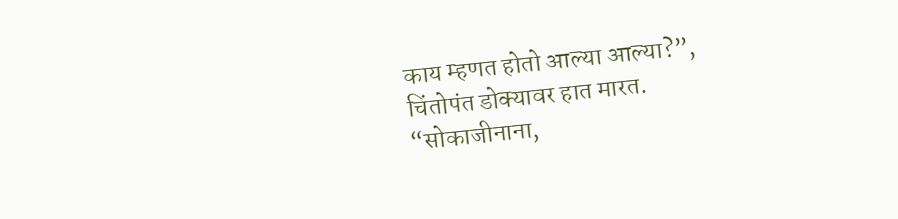काय म्हणत होतो आल्या आल्या?”, चिंतोपंत डोक्यावर हात मारत. “सोकाजीनाना,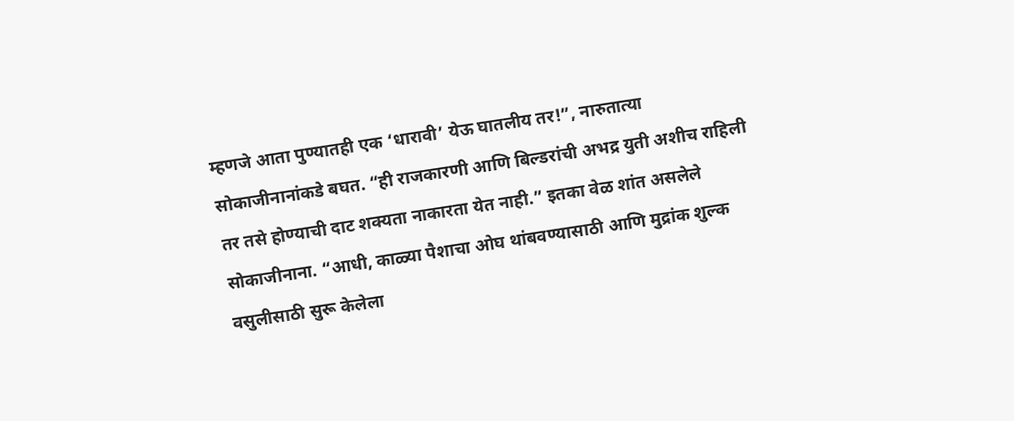म्हणजे आता पुण्यातही एक ‘धारावी’ येऊ घातलीय तर!”, नारुतात्या सोकाजीनानांकडे बघत. “ही राजकारणी आणि बिल्डरांची अभद्र युती अशीच राहिली तर तसे होण्याची दाट शक्यता नाकारता येत नाही.” इतका वेळ शांत असलेले सोकाजीनाना. “आधी, काळ्या पैशाचा ओघ थांबवण्यासाठी आणि मुद्रांक शुल्क वसुलीसाठी सुरू केलेला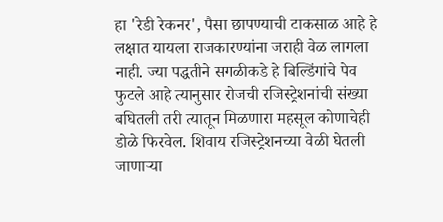हा 'रेडी रेकनर', पैसा छापण्याची टाकसाळ आहे हे लक्षात यायला राजकारण्यांना जराही वेळ लागला नाही. ज्या पद्धतीने सगळीकडे हे बिल्डिंगांचे पेव फुटले आहे त्यानुसार रोजची रजिस्ट्रेशनांची संख्या बघितली तरी त्यातून मिळणारा महसूल कोणाचेही डोळे फिरवेल. शिवाय रजिस्ट्रेशनच्या वेळी घेतली जाणार्‍या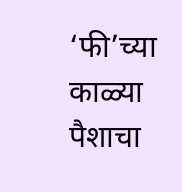‘फी’च्या काळ्या पैशाचा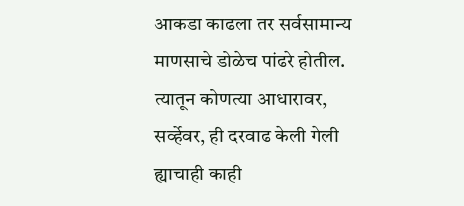आकडा काढला तर सर्वसामान्य माणसाचे डोळेच पांढरे होतील. त्यातून कोणत्या आधारावर, सर्व्हेवर, ही दरवाढ केली गेली ह्याचाही काही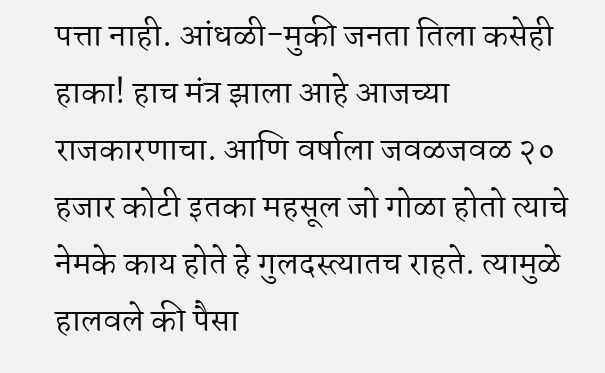पत्ता नाही. आंधळी-मुकी जनता तिला कसेही हाका! हाच मंत्र झाला आहे आजच्या राजकारणाचा. आणि वर्षाला जवळजवळ २० हजार कोटी इतका महसूल जो गोळा होतो त्याचे नेमके काय होते हे गुलदस्त्यातच राहते. त्यामुळे हालवले की पैसा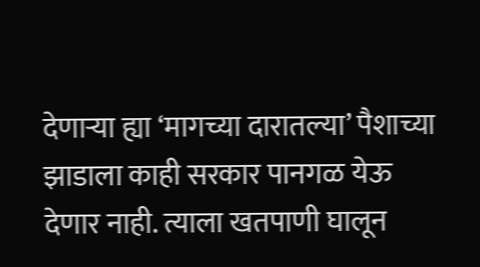देणार्‍या ह्या ‘मागच्या दारातल्या’ पैशाच्या झाडाला काही सरकार पानगळ येऊ देणार नाही. त्याला खतपाणी घालून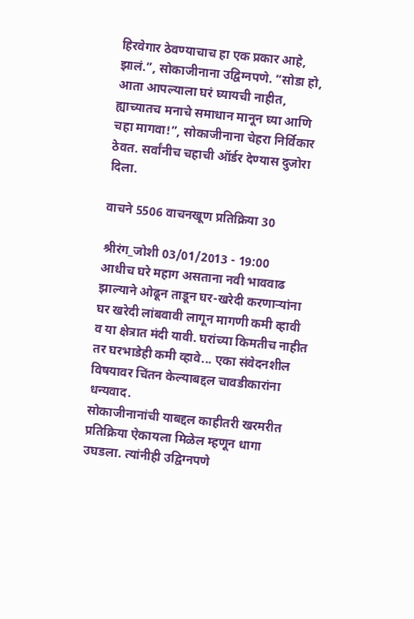हिरवेगार ठेवण्याचाच हा एक प्रकार आहे, झालं.”, सोकाजीनाना उद्विग्नपणे. “सोडा हो, आता आपल्याला घरं घ्यायची नाहीत, ह्याच्यातच मनाचे समाधान मानून घ्या आणि चहा मागवा!”, सोकाजीनाना चेहरा निर्विकार ठेवत. सर्वांनीच चहाची ऑर्डर देण्यास दुजोरा दिला.

वाचने 5506 वाचनखूण प्रतिक्रिया 30

श्रीरंग_जोशी 03/01/2013 - 19:00
आधीच घरे महाग असताना नवी भाववाढ झाल्याने ओढून ताडून घर-खरेदी करणाऱ्यांना घर खरेदी लांबवावी लागून मागणी कमी व्हावी व या क्षेत्रात मंदी यावी. घरांच्या किमतीच नाहीत तर घरभाडेही कमी व्हावे... एका संवेदनशील विषयावर चिंतन केल्याबद्दल चावडीकारांना धन्यवाद.
सोकाजीनानांची याबद्दल काहीतरी खरमरीत प्रतिक्रिया ऐकायला मिळेल म्हणून धागा उघडला. त्यांनीही उद्विग्नपणे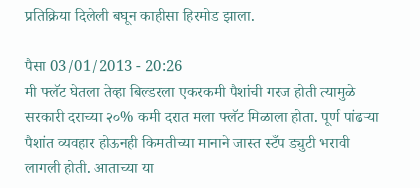प्रतिक्रिया दिलेली बघून काहीसा हिरमोड झाला.

पैसा 03/01/2013 - 20:26
मी फ्लॅट घेतला तेव्हा बिल्डरला एकरकमी पैशांची गरज होती त्यामुळे सरकारी दराच्या २०% कमी दरात मला फ्लॅट मिळाला होता. पूर्ण पांढर्‍या पैशांत व्यवहार होऊनही किमतीच्या मानाने जास्त स्टँप ड्युटी भरावी लागली होती. आताच्या या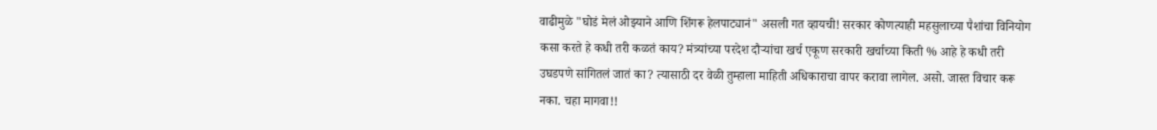वाढीमुळे "घोडं मेलं ओझ्याने आणि शिंगरू हेलपाट्यानं" असली गत व्हायची! सरकार कोणत्याही महसुलाच्या पैशांचा विनियोग कसा करते हे कधी तरी कळतं काय? मंत्र्यांच्या परदेश दौर्‍यांचा खर्च एकूण सरकारी खर्चाच्या किती % आहे हे कधी तरी उघडपणे सांगितलं जातं का? त्यासाठी दर वेळी तुम्हाला माहिती अधिकाराचा वापर करावा लागेल. असो. जास्त विचार करू नका. चहा मागवा!!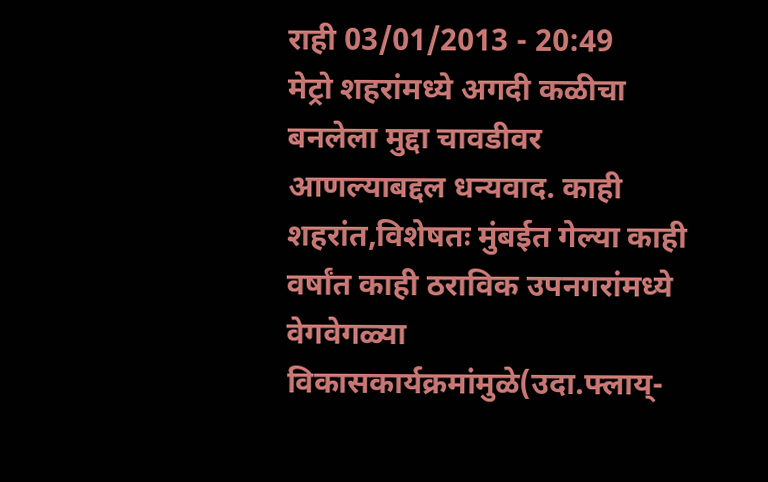राही 03/01/2013 - 20:49
मेट्रो शहरांमध्ये अगदी कळीचा बनलेला मुद्दा चावडीवर आणल्याबद्दल धन्यवाद. काही शहरांत,विशेषतः मुंबईत गेल्या काही वर्षांत काही ठराविक उपनगरांमध्ये वेगवेगळ्या विकासकार्यक्रमांमुळे(उदा.फ्लाय्-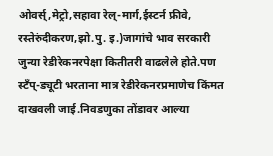ओवर्स्,मेट्रो,सहावा रेल्-मार्ग,ईस्टर्न फ्रीवे, रस्तेरुंदीकरण,झो.पु. इ.)जागांचे भाव सरकारी जुन्या रेडीरेकनरपेक्षा कितीतरी वाढलेले होते.पण स्टँप्-ड्यूटी भरताना मात्र रेडीरेकनरप्रमाणेच किंमत दाखवली जाई.निवडणुका तोंडावर आल्या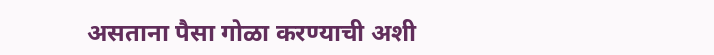असताना पैसा गोळा करण्याची अशी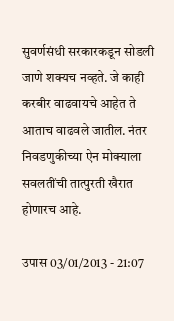सुवर्णसंधी सरकारकडून सोडली जाणे शक्यच नव्हते. जे काही करबीर वाढवायचे आहेत ते आताच वाढवले जातील. नंतर निवडणुकीच्या ऐन मोक्याला सवलतींची तात्पुरती खैरात होणारच आहे.

उपास 03/01/2013 - 21:07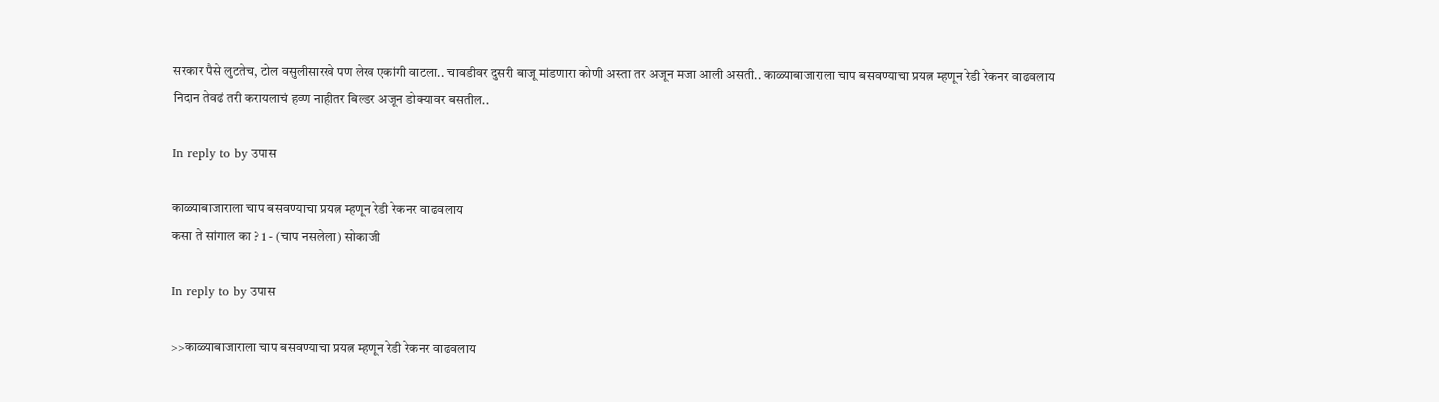सरकार पैसे लुटतेच, टोल वसुलीसारखे पण लेख एकांगी वाटला.. चावडीवर दुसरी बाजू मांडणारा कोणी अस्ता तर अजून मजा आली असती.. काळ्याबाजाराला चाप बसवण्याचा प्रयत्न म्हणून रेडी रेकनर वाढवलाय निदान तेवढं तरी करायलाचं हव्ण नाहीतर बिल्डर अजून डोक्यावर बसतील..

In reply to by उपास

काळ्याबाजाराला चाप बसवण्याचा प्रयत्न म्हणून रेडी रेकनर वाढवलाय
कसा ते सांगाल का ? 1 - (चाप नसलेला) सोकाजी

In reply to by उपास

>>काळ्याबाजाराला चाप बसवण्याचा प्रयत्न म्हणून रेडी रेकनर वाढवलाय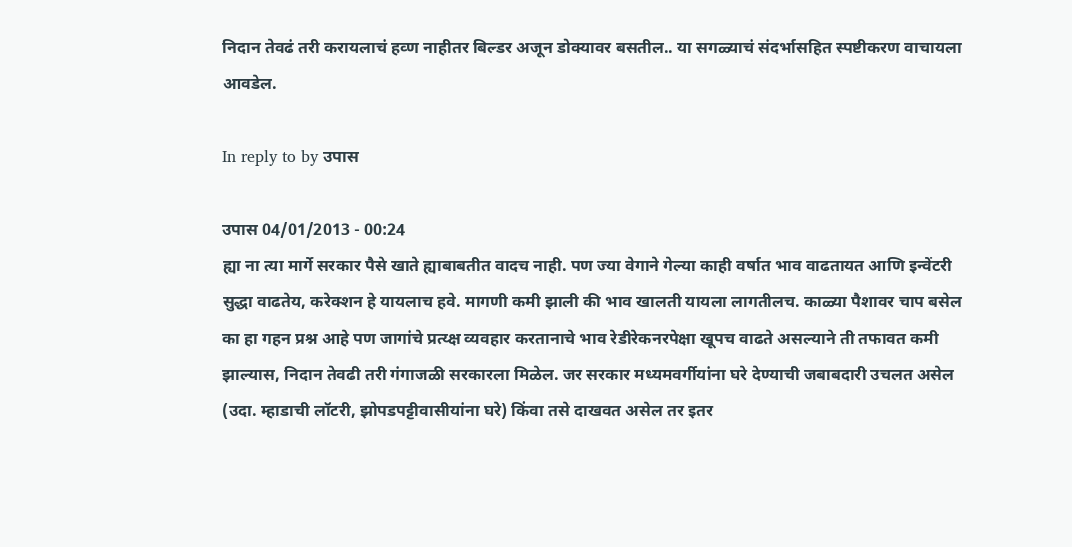निदान तेवढं तरी करायलाचं हव्ण नाहीतर बिल्डर अजून डोक्यावर बसतील.. या सगळ्याचं संदर्भासहित स्पष्टीकरण वाचायला आवडेल.

In reply to by उपास

उपास 04/01/2013 - 00:24
ह्या ना त्या मार्गे सरकार पैसे खाते ह्याबाबतीत वादच नाही. पण ज्या वेगाने गेल्या काही वर्षात भाव वाढतायत आणि इन्वेंटरी सुद्धा वाढतेय, करेक्शन हे यायलाच हवे. मागणी कमी झाली की भाव खालती यायला लागतीलच. काळ्या पैशावर चाप बसेल का हा गहन प्रश्न आहे पण जागांचे प्रत्य्क्ष व्यवहार करतानाचे भाव रेडीरेकनरपेक्षा खूपच वाढते असल्याने ती तफावत कमी झाल्यास, निदान तेवढी तरी गंगाजळी सरकारला मिळेल. जर सरकार मध्यमवर्गीयांना घरे देण्याची जबाबदारी उचलत असेल (उदा. म्हाडाची लॉटरी, झोपडपट्टीवासीयांना घरे) किंवा तसे दाखवत असेल तर इतर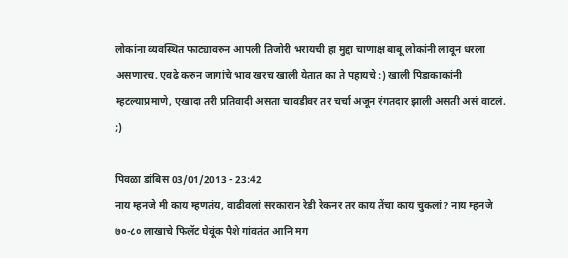लोकांना व्यवस्थित फाट्यावरुन आपली तिजोरी भरायची हा मुद्दा चाणाक्ष बाबू लोकांनी लावून धरला असणारच. एवढे करुन जागांचे भाव खरच खाली येतात का ते पहायचे :) खाली पिडाकाकांनी म्हटल्याप्रमाणे, एखादा तरी प्रतिवादी असता चावडीवर तर चर्चा अजून रंगतदार झाली असती असं वाटलं. ;)

पिवळा डांबिस 03/01/2013 - 23:42
नाय म्हनजे मी काय म्हणतंय, वाढीवलां सरकारान रेडी रेकनर तर काय तेंचा काय चुकलां? नाय म्हनजे ७०-८० लाखाचे फिलॅट घेवूंक पैशे गांवतंत आनि मग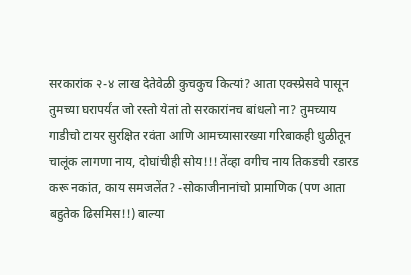सरकारांक २-४ लाख देतेवेळी कुचकुच कित्यां? आता एक्स्प्रेसवे पासून तुमच्या घरापर्यंत जो रस्तो येतां तो सरकारांनच बांधलो ना? तुमच्याय गाडीचो टायर सुरक्षित रवंता आणि आमच्यासारख्या गरिबाकही धुळीतून चालूंक लागणा नाय, दोघांचीही सोय!!! तेंव्हा वगीच नाय तिकडची रडारड करू नकांत, काय समजलेंत? -सोकाजीनानांचो प्रामाणिक (पण आता बहुतेक ढिसमिस!!) बाल्या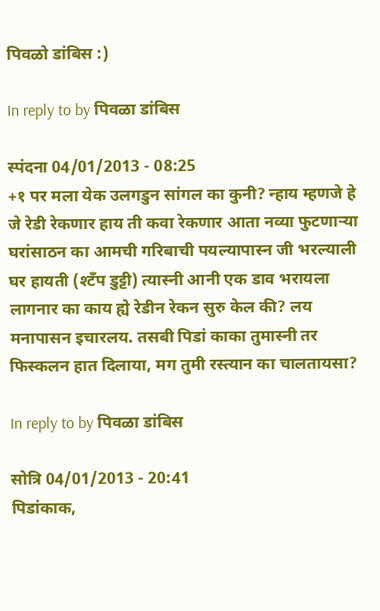पिवळो डांबिस :)

In reply to by पिवळा डांबिस

स्पंदना 04/01/2013 - 08:25
+१ पर मला येक उलगडुन सांगल का कुनी? न्हाय म्हणजे हे जे रेडी रेकणार हाय ती कवा रेकणार आता नव्या फुटणार्‍या घरांसाठन का आमची गरिबाची पयल्यापास्न जी भरल्याली घर हायती (श्टँप डुट्टी) त्यास्नी आनी एक डाव भरायला लागनार का काय ह्ये रेडीन रेकन सुरु केल की? लय मनापासन इचारलय. तसबी पिडां काका तुमास्नी तर फिस्कलन हात दिलाया, मग तुमी रस्त्यान का चालतायसा?

In reply to by पिवळा डांबिस

सोत्रि 04/01/2013 - 20:41
पिडांकाक,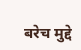बरेच मुद्दे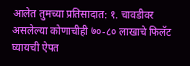आलेत तुमच्या प्रतिसादात: १. चावडीवर असलेल्या कोणाचीही ७०-८० लाखाचे फिलॅट घ्यायची ऐपत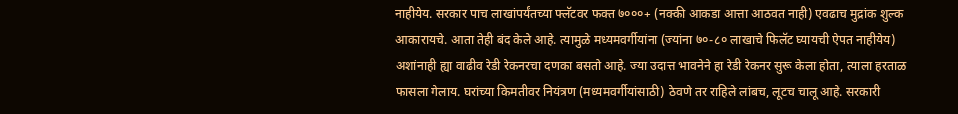नाहीयेय. सरकार पाच लाखांपर्यंतच्या फ्लॅटवर फक्त ७०००+ (नक्की आकडा आत्ता आठवत नाही) एवढाच मुद्रांक शुल्क आकारायचे. आता तेही बंद केले आहे. त्यामुळे मध्यमवर्गीयांना (ज्यांना ७०-८० लाखाचे फिलॅट घ्यायची ऐपत नाहीयेय) अशांनाही ह्या वाढीव रेडी रेकनरचा दणका बसतो आहे. ज्या उदात्त भावनेने हा रेडी रेकनर सुरू केला होता, त्याला हरताळ फासला गेलाय. घरांच्या किमतीवर नियंत्रण (मध्यमवर्गीयांसाठी) ठेवणे तर राहिले लांबच, लूटच चालू आहे. सरकारी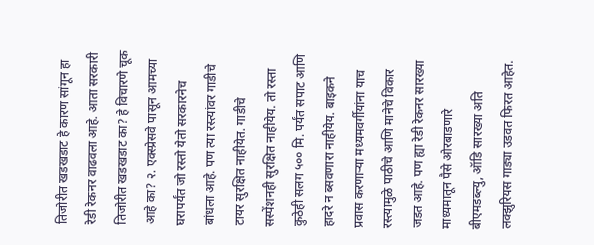तिजोरीत खडखडाट हे कारण सांगून हा रेडी रेकनर वाढवला आहे. आता सरकारी तिजोरीत खडखडाट का? हे विचारणे चूक आहे का? २. एक्स्प्रेसवे पासून आमच्या घरापर्यंत जो रस्तो येतो सरकारनेच बांधला आहे. पण त्या रस्त्यांवर गाडीचे टायर सुरक्षित नाहीयेत. गाडीचे सस्पेंशनही सुरक्षित नाहीयेय. तो रस्ता कुठेही सलग ५०० मि. पर्यंत सपाट आणि हादरे न ब्सवणारा नाहीयेय. बाइकने प्रवास करणार्‍या मध्यमवर्गीयांना याच रस्त्यामुळे पाठीचे आणि मानेचे विकार जडत आहे. पण ह्या रेडी रेकनर सारख्या माध्यमातून पैसे ओरबाडणारे बीएमडब्ल्यु, ऑडि सारख्या अति लक्झुरियस गाड्या उडवत फिरत आहेत.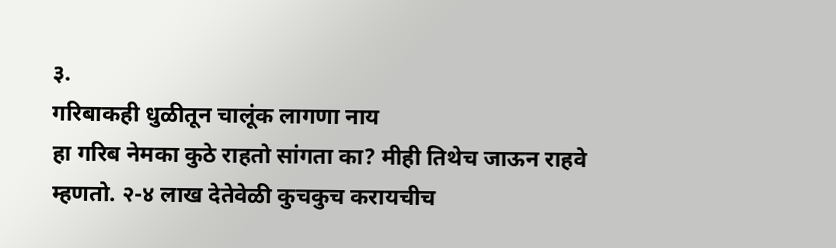३.
गरिबाकही धुळीतून चालूंक लागणा नाय
हा गरिब नेमका कुठे राहतो सांगता का? मीही तिथेच जाऊन राहवे म्हणतो. २-४ लाख देतेवेळी कुचकुच करायचीच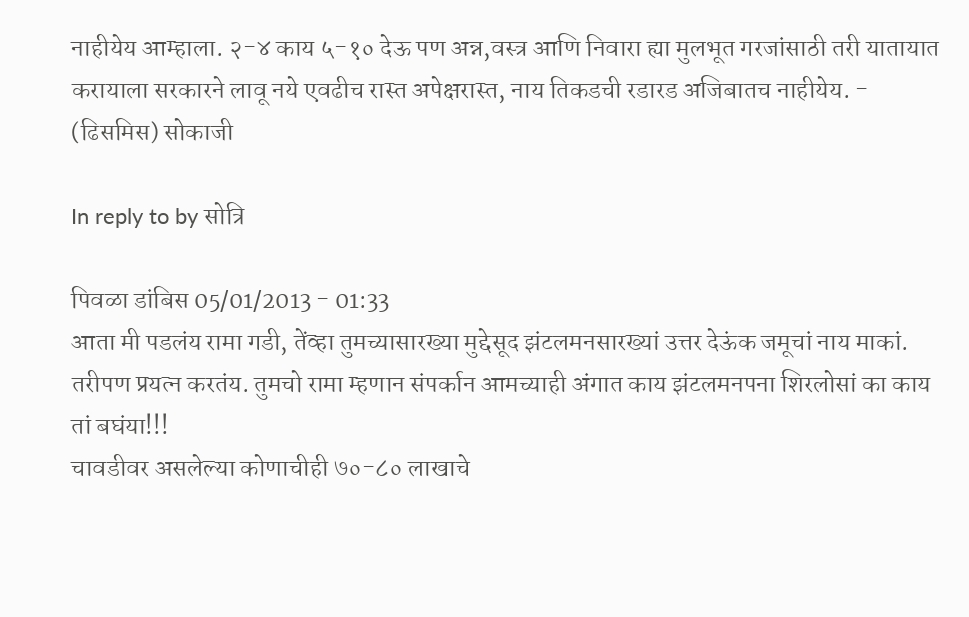नाहीयेय आम्हाला. २-४ काय ५-१० देऊ पण अन्न,वस्त्र आणि निवारा ह्या मुलभूत गरजांसाठी तरी यातायात करायाला सरकारने लावू नये एवढीच रास्त अपेक्षरास्त, नाय तिकडची रडारड अजिबातच नाहीयेय. - (ढिसमिस) सोकाजी

In reply to by सोत्रि

पिवळा डांबिस 05/01/2013 - 01:33
आता मी पडलंय रामा गडी, तेंव्हा तुमच्यासारख्या मुद्देसूद झंटलमनसारख्यां उत्तर देऊंक जमूचां नाय माकां. तरीपण प्रयत्न करतंय. तुमचो रामा म्हणान संपर्कान आमच्याही अंगात काय झंटलमनपना शिरलोसां का काय तां बघंया!!!
चावडीवर असलेल्या कोणाचीही ७०-८० लाखाचे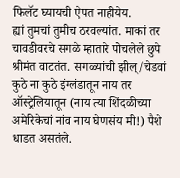फिलॅट घ्यायची ऐपत नाहीयेय.
ह्यां तुमचां तुमीच ठरवल्यांत. माकां तर चावडीवरचे सगळे म्हातारे पोचलेले छुपे श्रीमंत वाटतंत. सगळ्यांची झील्/चेडवां कुठे ना कुठे इंग्लंडातून नाय तर ऑस्ट्रेलियातून (नाय त्या शिंदळीच्या अमेरिकेचां नांव नाय घेणसंय मी!) पैशे धाडत असतंले.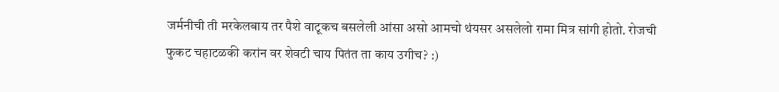जर्मनीची ती मरकेलबाय तर पैशे वाटूकच बसलेली आंसा असो आमचो थंयसर असलेलो रामा मित्र सांगी होतो. रोजची फुकट चहाटळकी करांन वर शेवटी चाय पितंत ता काय उगीच? :)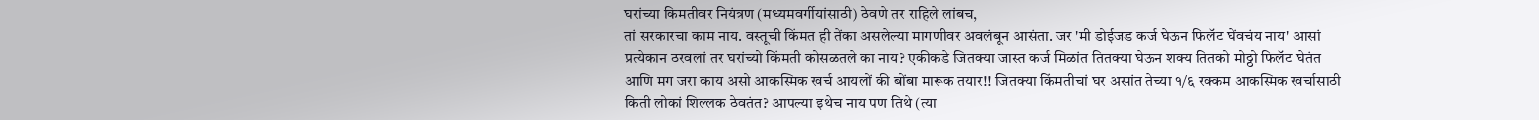घरांच्या किमतीवर नियंत्रण (मध्यमवर्गीयांसाठी) ठेवणे तर राहिले लांबच,
तां सरकारचा काम नाय. वस्तूची किंमत ही तेंका असलेल्या मागणीवर अवलंबून आसंता. जर 'मी डोईजड कर्ज घेऊन फिलॅट घेंवचंय नाय' आसां प्रत्येकान ठरवलां तर घरांच्यो किंमती कोसळतले का नाय? एकीकडे जितक्या जास्त कर्ज मिळांत तितक्या घेऊन शक्य तितको मोठ्ठो फिलॅट घेतंत आणि मग जरा काय असो आकस्मिक खर्च आयलों की बोंबा मारूक तयार!! जितक्या किंमतीचां घर असांत तेच्या १/६ रक्कम आकस्मिक खर्चासाठी किती लोकां शिल्लक ठेवतंत? आपल्या इथेच नाय पण तिथे (त्या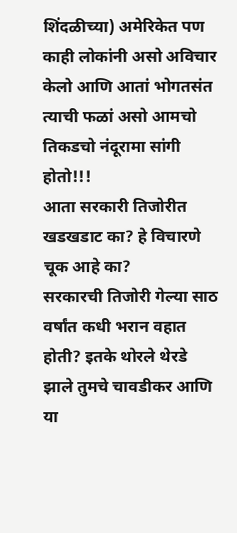शिंदळीच्या) अमेरिकेत पण काही लोकांनी असो अविचार केलो आणि आतां भोगतसंत त्याची फळां असो आमचो तिकडचो नंदूरामा सांगी होतो!!!
आता सरकारी तिजोरीत खडखडाट का? हे विचारणे चूक आहे का?
सरकारची तिजोरी गेल्या साठ वर्षांत कधी भरान वहात होती? इतके थोरले थेरडे झाले तुमचे चावडीकर आणि या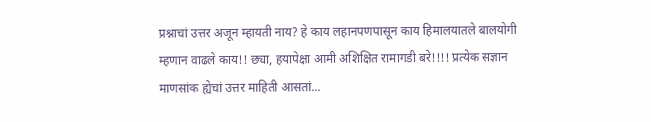प्रश्नाचां उत्तर अजून म्हायती नाय? हे काय लहानपणपासून काय हिमालयातले बालयोगी म्हणान वाढले काय!! छ्या, हयापेक्षा आमी अशिक्षित रामागडी बरे!!!! प्रत्येक सज्ञान माणसांक ह्येचां उत्तर माहिती आसतां...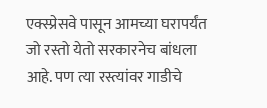एक्स्प्रेसवे पासून आमच्या घरापर्यंत जो रस्तो येतो सरकारनेच बांधला आहे. पण त्या रस्त्यांवर गाडीचे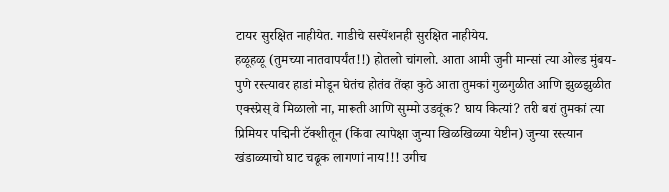टायर सुरक्षित नाहीयेत. गाडीचे सस्पेंशनही सुरक्षित नाहीयेय.
हळूहळू (तुमच्या नातवापर्यंत!!) होतलो चांगलो. आता आमी जुनी मान्सां त्या ओल्ड मुंबय-पुणे रस्त्यावर हाडां मोडून घेतंच होतंव तेंव्हा कुठे आता तुमकां गुळगुळीत आणि झुळझुळीत एक्स्प्रेस् वे मिळालो ना, मारूती आणि सुम्मो उडवूंक? घाय कित्यां? तरी बरां तुमकां त्या प्रिमियर पद्मिनी टॅक्शीतून (किंवा त्यापेक्षा जुन्या खिळखिळ्या येष्टीन) जुन्या रस्त्यान खंडाळ्याचो घाट चढूक लागणां नाय!!! उगीच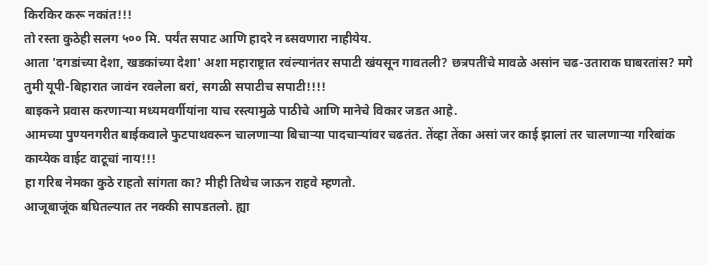किरकिर करू नकांत!!!
तो रस्ता कुठेही सलग ५०० मि. पर्यंत सपाट आणि हादरे न ब्सवणारा नाहीयेय.
आता 'दगडांच्या देशा, खडकांच्या देशा' अशा महाराष्ट्रात रवंल्यानंतर सपाटी खंयसून गावतली? छत्रपतींचे मावळे असांन चढ-उताराक घाबरतांस? मगे तुमी यूपी-बिहारात जावंन रवलेला बरां, सगळी सपाटीच सपाटी!!!!
बाइकने प्रवास करणार्‍या मध्यमवर्गीयांना याच रस्त्यामुळे पाठीचे आणि मानेचे विकार जडत आहे.
आमच्या पुण्यनगरीत बाईकवाले फुटपाथवरून चालणार्‍या बिचार्‍या पादचार्‍यांवर चढतंत. तेंव्हा तेंका असां जर काई झालां तर चालणार्‍या गरिबांक काय्येक वाईट वाटूचां नाय!!!
हा गरिब नेमका कुठे राहतो सांगता का? मीही तिथेच जाऊन राहवे म्हणतो.
आजूबाजूंक बघितल्यात तर नक्की सापडतलो. ह्या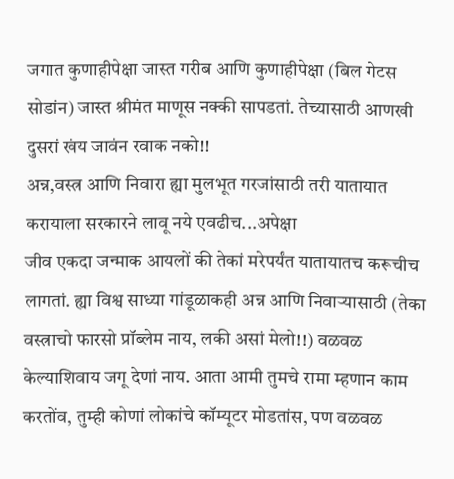जगात कुणाहीपेक्षा जास्त गरीब आणि कुणाहीपेक्षा (बिल गेटस सोडांन) जास्त श्रीमंत माणूस नक्की सापडतां. तेच्यासाठी आणखी दुसरां खंय जावंन रवाक नको!!
अन्न,वस्त्र आणि निवारा ह्या मुलभूत गरजांसाठी तरी यातायात करायाला सरकारने लावू नये एवढीच...अपेक्षा
जीव एकदा जन्माक आयलों की तेकां मरेपर्यंत यातायातच करूचीच लागतां. ह्या विश्व साध्या गांडूळाकही अन्न आणि निवार्‍यासाठी (तेका वस्त्राचो फारसो प्रॉब्लेम नाय, लकी असां मेलो!!) वळवळ केल्याशिवाय जगू देणां नाय. आता आमी तुमचे रामा म्हणान काम करतोंव, तुम्ही कोणां लोकांचे कॉम्यूटर मोडतांस, पण वळवळ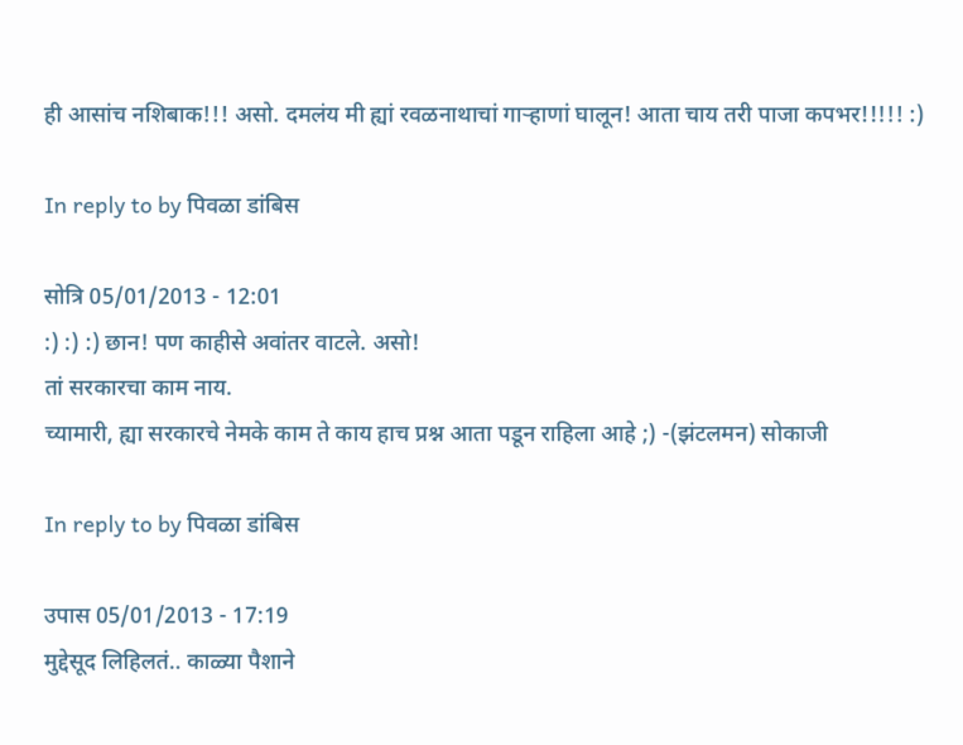ही आसांच नशिबाक!!! असो. दमलंय मी ह्यां रवळनाथाचां गार्‍हाणां घालून! आता चाय तरी पाजा कपभर!!!!! :)

In reply to by पिवळा डांबिस

सोत्रि 05/01/2013 - 12:01
:) :) :) छान! पण काहीसे अवांतर वाटले. असो!
तां सरकारचा काम नाय.
च्यामारी, ह्या सरकारचे नेमके काम ते काय हाच प्रश्न आता पडून राहिला आहे ;) -(झंटलमन) सोकाजी

In reply to by पिवळा डांबिस

उपास 05/01/2013 - 17:19
मुद्देसूद लिहिलतं.. काळ्या पैशाने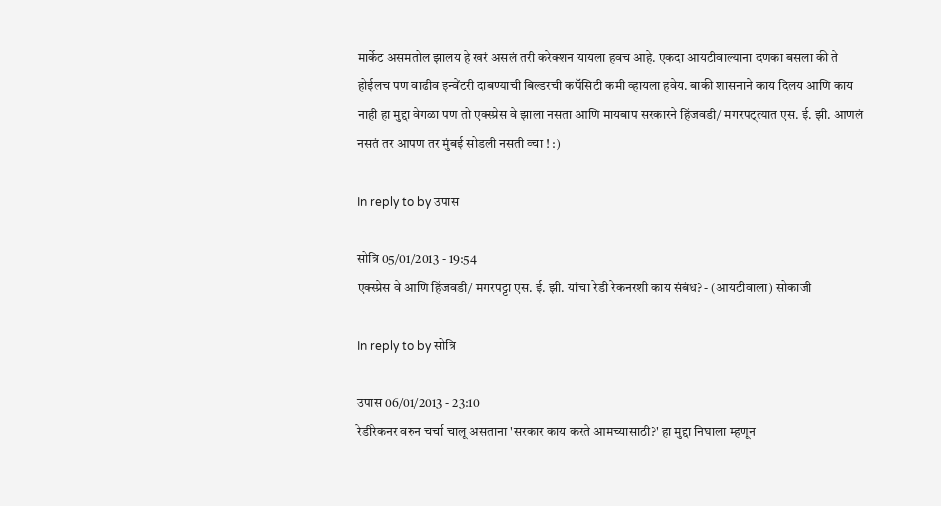मार्केट असमतोल झालय हे खरं असलं तरी करेक्शन यायला हवच आहे. एकदा आयटीवाल्याना दणका बसला की ते होईलच पण वाढीव इन्वेंटरी दाबण्याची बिल्डरची कपॅसिटी कमी व्हायला हवेय. बाकी शासनाने काय दिलय आणि काय नाही हा मुद्दा वेगळा पण तो एक्स्प्रेस वे झाला नसता आणि मायबाप सरकारने हिंजवडी/ मगरपट्त्यात एस. ई. झी. आणलं नसतं तर आपण तर मुंबई सोडली नसती व्चा ! :)

In reply to by उपास

सोत्रि 05/01/2013 - 19:54
एक्स्प्रेस वे आणि हिंजवडी/ मगरपट्टा एस. ई. झी. यांचा रेडी रेकनरशी काय संबंध? - (आयटीवाला) सोकाजी

In reply to by सोत्रि

उपास 06/01/2013 - 23:10
रेडीरेकनर वरुन चर्चा चालू असताना 'सरकार काय करते आमच्यासाठी?' हा मुद्दा निघाला म्हणून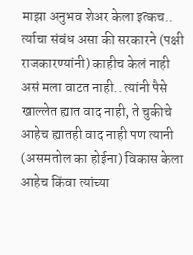माझा अनुभव शेअर केला इत्कच.. र्त्याचा संबंध असा की सरकारने (पक्षी राजकारण्यांनी) काहीच केलं नाही असं मला वाटत नाही.. त्यांनी पैसे खाल्लेत ह्यात वाद नाही, ते चुकीचे आहेच ह्यातही वाद नाही पण त्यानी (असमतोल का होईना) विकास केला आहेच किंवा त्यांच्या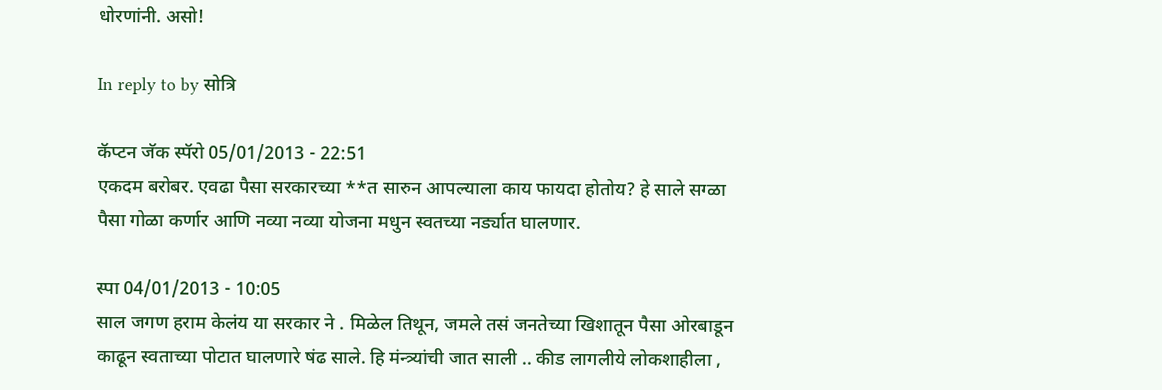धोरणांनी. असो!

In reply to by सोत्रि

कॅप्टन जॅक स्पॅरो 05/01/2013 - 22:51
एकदम बरोबर. एवढा पैसा सरकारच्या **त सारुन आपल्याला काय फायदा होतोय? हे साले सग्ळा पैसा गोळा कर्णार आणि नव्या नव्या योजना मधुन स्वतच्या नर्ड्यात घालणार.

स्पा 04/01/2013 - 10:05
साल जगण हराम केलंय या सरकार ने . मिळेल तिथून, जमले तसं जनतेच्या खिशातून पैसा ओरबाडून काढून स्वताच्या पोटात घालणारे षंढ साले. हि मंन्त्र्यांची जात साली .. कीड लागलीये लोकशाहीला ,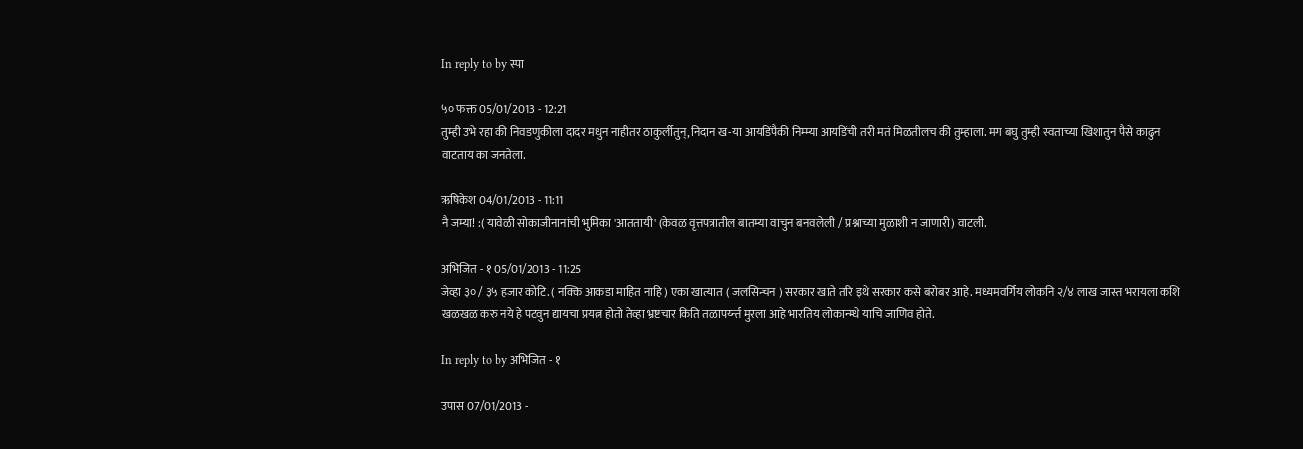In reply to by स्पा

५० फक्त 05/01/2013 - 12:21
तुम्ही उभे रहा की निवडणुकीला दादर मधुन नाहीतर ठाकुर्लीतुन्,निदान ख-या आयडिंपैकी निम्म्या आयडिंची तरी मतं मिळतीलच की तुम्हाला. मग बघु तुम्ही स्वताच्या खिशातुन पैसे काढुन वाटताय का जनतेला.

ऋषिकेश 04/01/2013 - 11:11
नै जम्या! :( यावेळी सोकाजीनानांची भुमिका 'आततायी' (केवळ वृत्तपत्रातील बातम्या वाचुन बनवलेली / प्रश्नाच्या मुळाशी न जाणारी) वाटली.

अभिजित - १ 05/01/2013 - 11:25
जेव्हा ३० / ३५ हजार कोटि. ( नक्कि आकडा माहित नाहि ) एका खात्यात ( जलसिन्चन ) सरकार खाते तरि इथे सरकार कसे बरोबर आहे. मध्यमवर्गिय लोकनि २/४ लाख जास्त भरायला कशि खळखळ करु नये हे पटवुन द्यायचा प्रयत्न होतो तेव्हा भ्रष्टचार किति तळापर्य्न्त मुरला आहे भारतिय लोकान्म्धे याचि जाणिव होते.

In reply to by अभिजित - १

उपास 07/01/2013 -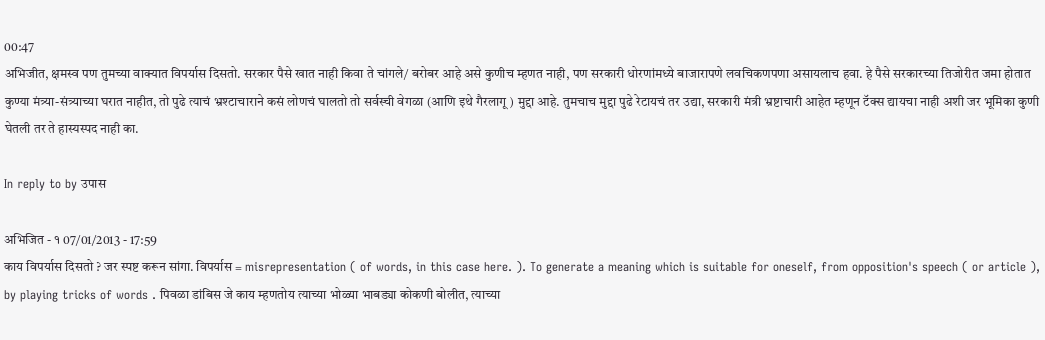00:47
अभिजीत, क्षमस्व पण तुमच्या वाक्यात विपर्यास दिसतो. सरकार पैसे खात नाही किवा ते चांगले/ बरोबर आहे असे कुणीच म्हणत नाही, पण सरकारी धोरणांमध्ये बाजारापणे लवचिकणपणा असायलाच हवा. हे पैसे सरकारच्या तिजोरीत जमा होतात कुण्या मंत्र्या-संत्र्याच्या घरात नाहीत, तो पुढे त्याचं भ्रश्टाचाराने कसं लोणचं घालतो तो सर्वस्ची वेगळा (आणि इथे गैरलागू ) मुद्दा आहे. तुमचाच मुद्दा पुढे रेटायचं तर उद्या, सरकारी मंत्री भ्रष्टाचारी आहेत म्हणून टॅक्स द्यायचा नाही अशी जर भूमिका कुणी घेतली तर ते हास्यस्पद नाही का.

In reply to by उपास

अभिजित - १ 07/01/2013 - 17:59
काय विपर्यास दिसतो ? जर स्पष्ट करून सांगा. विपर्यास = misrepresentation ( of words, in this case here. ). To generate a meaning which is suitable for oneself, from opposition's speech ( or article ), by playing tricks of words . पिवळा डांबिस जे काय म्हणतोय त्याच्या भोळ्या भाबड्या कोकणी बोलीत, त्याच्या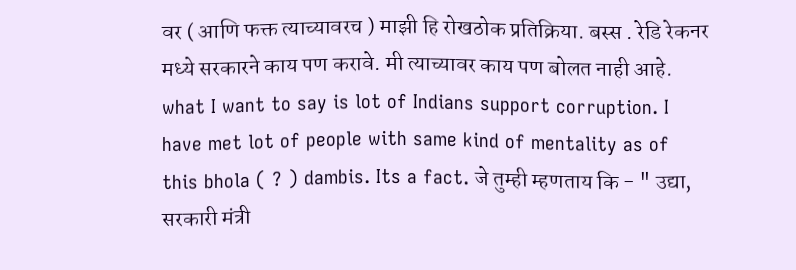वर ( आणि फक्त त्याच्यावरच ) माझी हि रोखठोक प्रतिक्रिया. बस्स . रेडि रेकनर मध्ये सरकारने काय पण करावे. मी त्याच्यावर काय पण बोलत नाही आहे. what I want to say is lot of Indians support corruption. I have met lot of people with same kind of mentality as of this bhola ( ? ) dambis. Its a fact. जे तुम्ही म्हणताय कि - " उद्या, सरकारी मंत्री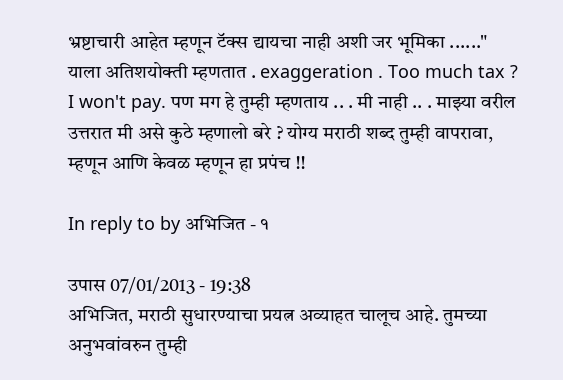भ्रष्टाचारी आहेत म्हणून टॅक्स द्यायचा नाही अशी जर भूमिका ......" याला अतिशयोक्ती म्हणतात . exaggeration . Too much tax ? I won't pay. पण मग हे तुम्ही म्हणताय .. . मी नाही .. . माझ्या वरील उत्तरात मी असे कुठे म्हणालो बरे ? योग्य मराठी शब्द तुम्ही वापरावा, म्हणून आणि केवळ म्हणून हा प्रपंच !!

In reply to by अभिजित - १

उपास 07/01/2013 - 19:38
अभिजित, मराठी सुधारण्याचा प्रयत्न अव्याहत चालूच आहे. तुमच्या अनुभवांवरुन तुम्ही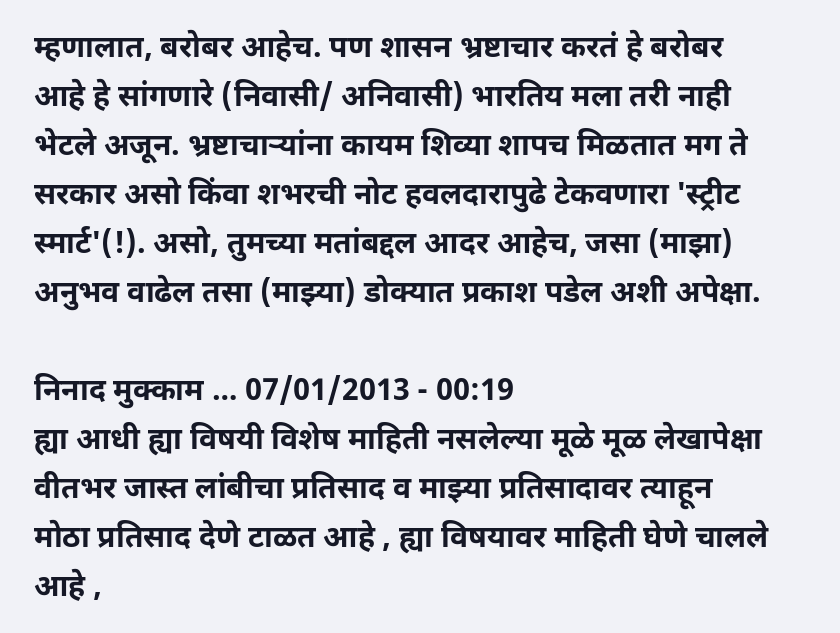म्हणालात, बरोबर आहेच. पण शासन भ्रष्टाचार करतं हे बरोबर आहे हे सांगणारे (निवासी/ अनिवासी) भारतिय मला तरी नाही भेटले अजून. भ्रष्टाचार्‍यांना कायम शिव्या शापच मिळतात मग ते सरकार असो किंवा शभरची नोट हवलदारापुढे टेकवणारा 'स्ट्रीट स्मार्ट'(!). असो, तुमच्या मतांबद्दल आदर आहेच, जसा (माझा) अनुभव वाढेल तसा (माझ्या) डोक्यात प्रकाश पडेल अशी अपेक्षा.

निनाद मुक्काम … 07/01/2013 - 00:19
ह्या आधी ह्या विषयी विशेष माहिती नसलेल्या मूळे मूळ लेखापेक्षा वीतभर जास्त लांबीचा प्रतिसाद व माझ्या प्रतिसादावर त्याहून मोठा प्रतिसाद देणे टाळत आहे , ह्या विषयावर माहिती घेणे चालले आहे ,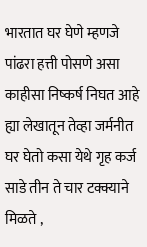भारतात घर घेणे म्हणजे पांढरा हत्ती पोसणे असा काहीसा निष्कर्ष निघत आहे ह्या लेखातून तेव्हा जर्मनीत घर घेतो कसा येथे गृह कर्ज साडे तीन ते चार टक्क्याने मिळते ,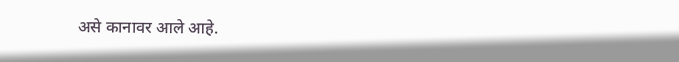असे कानावर आले आहे.